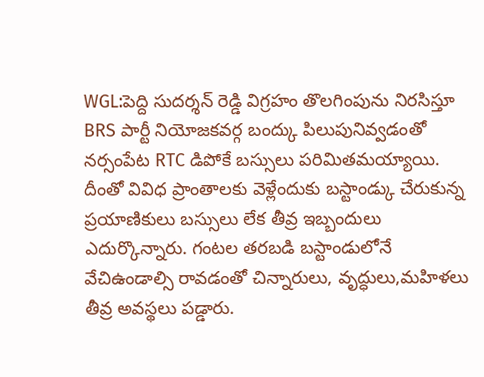WGL:పెద్ది సుదర్శన్ రెడ్డి విగ్రహం తొలగింపును నిరసిస్తూ BRS పార్టీ నియోజకవర్గ బంద్కు పిలుపునివ్వడంతో నర్సంపేట RTC డిపోకే బస్సులు పరిమితమయ్యాయి. దీంతో వివిధ ప్రాంతాలకు వెళ్లేందుకు బస్టాండ్కు చేరుకున్న ప్రయాణికులు బస్సులు లేక తీవ్ర ఇబ్బందులు ఎదుర్కొన్నారు. గంటల తరబడి బస్టాండులోనే వేచిఉండాల్సి రావడంతో చిన్నారులు, వృద్ధులు,మహిళలు తీవ్ర అవస్థలు పడ్డారు.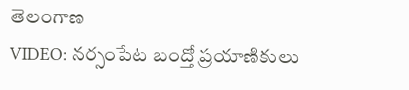తెలంగాణ
VIDEO: నర్సంపేట బంద్తో ప్రయాణికులు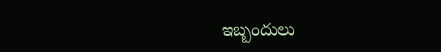ఇబ్బందులు